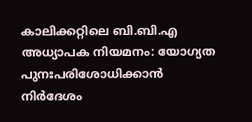കാലിക്കറ്റിലെ ബി.ബി.എ അധ്യാപക നിയമനം: യോഗ്യത പുനഃപരിശോധിക്കാൻ നിർദേശം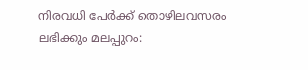നിരവധി പേർക്ക് തൊഴിലവസരം ലഭിക്കും മലപ്പുറം: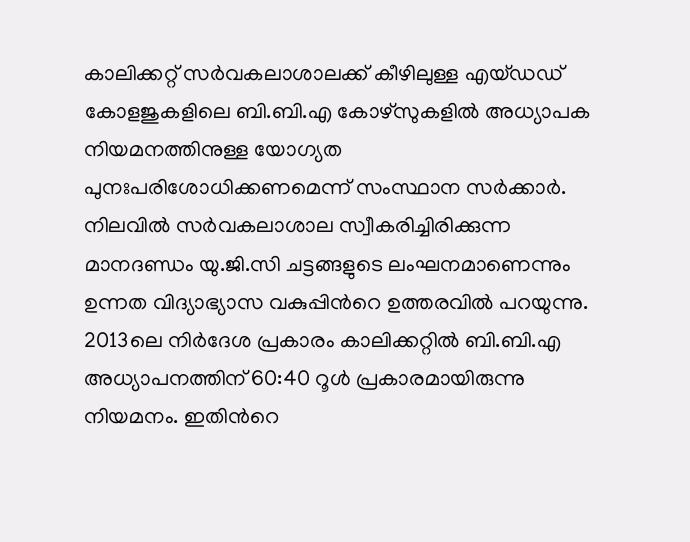കാലിക്കറ്റ് സർവകലാശാലക്ക് കീഴിലുള്ള എയ്ഡഡ് കോളജുകളിലെ ബി.ബി.എ കോഴ്സുകളിൽ അധ്യാപക നിയമനത്തിനുള്ള യോഗ്യത പുനഃപരിശോധിക്കണമെന്ന് സംസ്ഥാന സർക്കാർ. നിലവിൽ സർവകലാശാല സ്വീകരിച്ചിരിക്കുന്ന മാനദണ്ഡം യു.ജി.സി ചട്ടങ്ങളുടെ ലംഘനമാണെന്നും ഉന്നത വിദ്യാഭ്യാസ വകുപ്പിന്‍റെ ഉത്തരവിൽ പറയുന്നു. 2013ലെ നിർദേശ പ്രകാരം കാലിക്കറ്റിൽ ബി.ബി.എ അധ്യാപനത്തിന് 60:40 റൂൾ പ്രകാരമായിരുന്നു നിയമനം. ഇതിന്‍റെ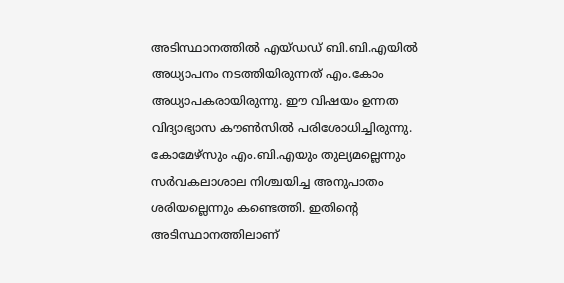അടിസ്ഥാനത്തിൽ എയ്ഡഡ് ബി.ബി.എയിൽ അധ്യാപനം നടത്തിയിരുന്നത് എം.കോം അധ്യാപകരായിരുന്നു. ഈ വിഷയം ഉന്നത വിദ്യാഭ്യാസ കൗൺസിൽ പരിശോധിച്ചിരുന്നു. കോമേഴ്സും എം.ബി.എയും തുല്യമല്ലെന്നും സർവകലാശാല നിശ്ചയിച്ച അനുപാതം ശരിയല്ലെന്നും കണ്ടെത്തി. ഇതിന്‍റെ അടിസ്ഥാനത്തിലാണ്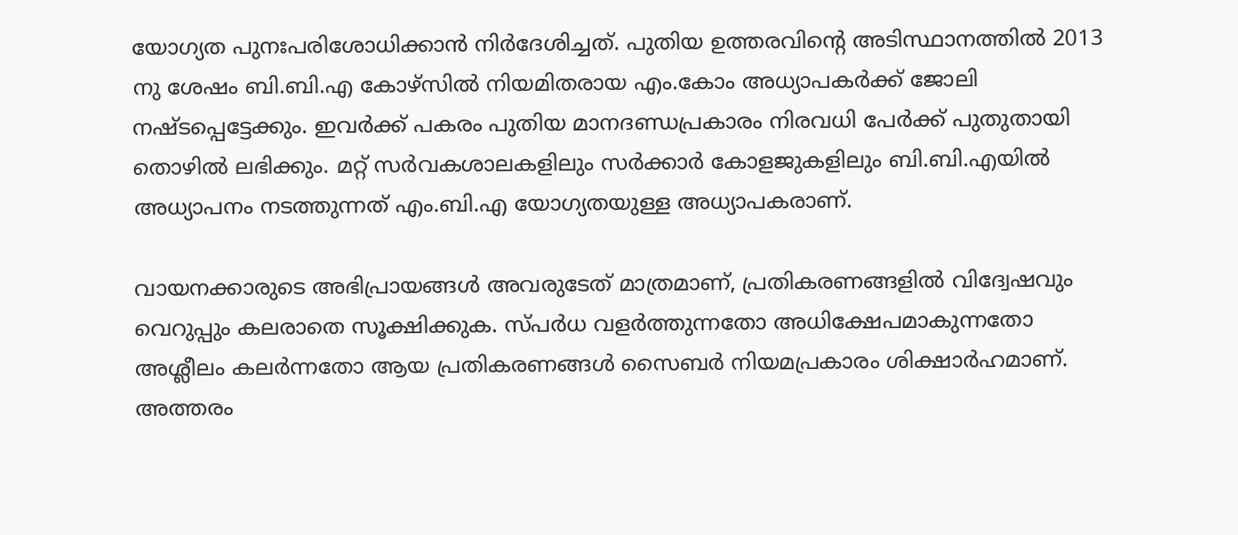യോഗ്യത പുനഃപരിശോധിക്കാൻ നിർദേശിച്ചത്. പുതിയ ഉത്തരവിന്‍റെ അടിസ്ഥാനത്തിൽ 2013 നു ശേഷം ബി.ബി.എ കോഴ്സിൽ നിയമിതരായ എം.കോം അധ്യാപകർക്ക് ജോലി നഷ്ടപ്പെട്ടേക്കും. ഇവർക്ക് പകരം പുതിയ മാനദണ്ഡപ്രകാരം നിരവധി പേർക്ക് പുതുതായി തൊഴിൽ ലഭിക്കും. മറ്റ് സർവകശാലകളിലും സർക്കാർ കോളജുകളിലും ബി.ബി.എയിൽ അധ്യാപനം നടത്തുന്നത് എം.ബി.എ യോഗ്യതയുള്ള അധ്യാപകരാണ്.

വായനക്കാരുടെ അഭിപ്രായങ്ങള്‍ അവരുടേത് മാത്രമാണ്, പ്രതികരണങ്ങളിൽ വിദ്വേഷവും വെറുപ്പും കലരാതെ സൂക്ഷിക്കുക. സ്പർധ വളർത്തുന്നതോ അധിക്ഷേപമാകുന്നതോ അശ്ലീലം കലർന്നതോ ആയ പ്രതികരണങ്ങൾ സൈബർ നിയമപ്രകാരം ശിക്ഷാർഹമാണ്. അത്തരം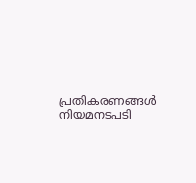പ്രതികരണങ്ങൾ നിയമനടപടി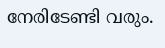നേരിടേണ്ടി വരും.